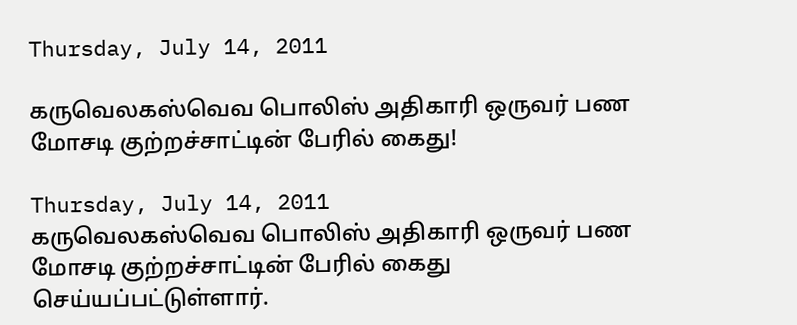Thursday, July 14, 2011

கருவெலகஸ்வெவ பொலிஸ் அதிகாரி ஒருவர் பண மோசடி குற்றச்சாட்டின் பேரில் கைது!

Thursday, July 14, 2011
கருவெலகஸ்வெவ பொலிஸ் அதிகாரி ஒருவர் பண மோசடி குற்றச்சாட்டின் பேரில் கைது செய்யப்பட்டுள்ளார்.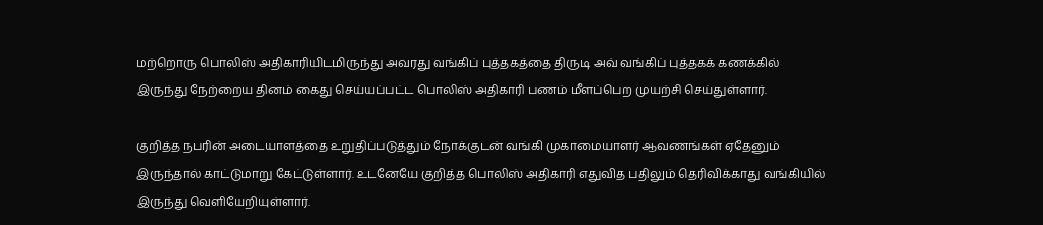மற்றொரு பொலிஸ் அதிகாரியிடமிருந்து அவரது வங்கிப் புத்தகத்தை திருடி அவ் வங்கிப் புத்தகக் கணக்கில் இருந்து நேற்றைய தினம் கைது செய்யப்பட்ட பொலிஸ் அதிகாரி பணம் மீளப்பெற முயற்சி செய்துள்ளார்.

குறித்த நபரின் அடையாளத்தை உறுதிப்படுத்தும் நோக்குடன் வங்கி முகாமையாளர் ஆவணங்கள் ஏதேனும் இருந்தால் காட்டுமாறு கேட்டுள்ளார். உடனேயே குறித்த பொலிஸ் அதிகாரி எதுவித பதிலும் தெரிவிக்காது வங்கியில் இருந்து வெளியேறியுள்ளார்.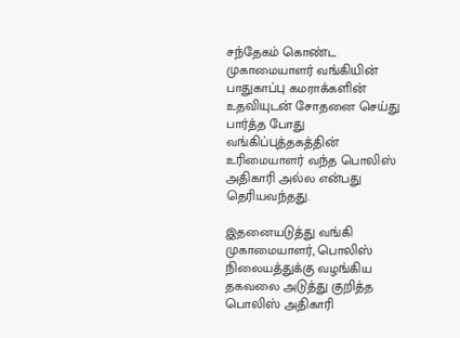சந்தேகம் கொண்ட முகாமையாளர் வங்கியின் பாதுகாப்பு கமராக்களின் உதவியுடன் சோதனை செய்து பார்த்த போது வங்கிப்புத்தகத்தின் உரிமையாளர் வந்த பொலிஸ் அதிகாரி அல்ல என்பது தெரியவந்தது.

இதனையடுத்து வங்கி முகாமையாளர், பொலிஸ் நிலையத்துக்கு வழங்கிய தகவலை அடுத்து குறித்த பொலிஸ் அதிகாரி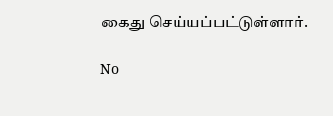கைது செய்யப்பட்டுள்ளார்.

No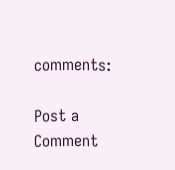comments:

Post a Comment